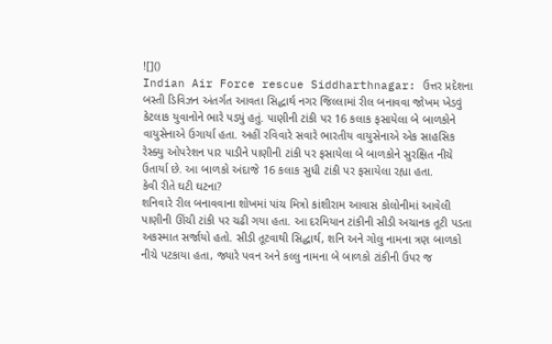![]()
Indian Air Force rescue Siddharthnagar: ઉત્તર પ્રદેશના બસ્તી ડિવિઝન અંતર્ગત આવતા સિદ્ધાર્થ નગર જિલ્લામાં રીલ બનાવવા જોખમ ખેડવું કેટલાક યુવાનોને ભારે પડ્યું હતું. પાણીની ટાંકી પર 16 કલાક ફસાયેલા બે બાળકોને વાયુસેનાએ ઉગાર્યા હતા. અહીં રવિવારે સવારે ભારતીય વાયુસેનાએ એક સાહસિક રેસ્ક્યુ ઓપરેશન પાર પાડીને પાણીની ટાંકી પર ફસાયેલા બે બાળકોને સુરક્ષિત નીચે ઉતાર્યા છે. આ બાળકો અંદાજે 16 કલાક સુધી ટાંકી પર ફસાયેલા રહ્યા હતા.
કેવી રીતે ઘટી ઘટના?
શનિવારે રીલ બનાવવાના શોખમાં પાંચ મિત્રો કાંશીરામ આવાસ કોલોનીમાં આવેલી પાણીની ઊંચી ટાંકી પર ચઢી ગયા હતા. આ દરમિયાન ટાંકીની સીડી અચાનક તૂટી પડતા અકસ્માત સર્જાયો હતો. સીડી તૂટવાથી સિદ્ધાર્થ, શનિ અને ગોલુ નામના ત્રણ બાળકો નીચે પટકાયા હતા, જ્યારે પવન અને કલ્લુ નામના બે બાળકો ટાંકીની ઉપર જ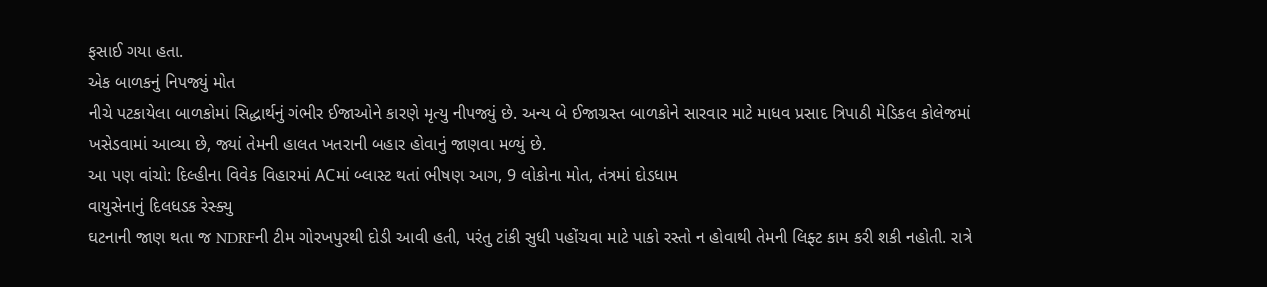ફસાઈ ગયા હતા.
એક બાળકનું નિપજ્યું મોત
નીચે પટકાયેલા બાળકોમાં સિદ્ધાર્થનું ગંભીર ઈજાઓને કારણે મૃત્યુ નીપજ્યું છે. અન્ય બે ઈજાગ્રસ્ત બાળકોને સારવાર માટે માધવ પ્રસાદ ત્રિપાઠી મેડિકલ કોલેજમાં ખસેડવામાં આવ્યા છે, જ્યાં તેમની હાલત ખતરાની બહાર હોવાનું જાણવા મળ્યું છે.
આ પણ વાંચો: દિલ્હીના વિવેક વિહારમાં ACમાં બ્લાસ્ટ થતાં ભીષણ આગ, 9 લોકોના મોત, તંત્રમાં દોડધામ
વાયુસેનાનું દિલધડક રેસ્ક્યુ
ઘટનાની જાણ થતા જ NDRFની ટીમ ગોરખપુરથી દોડી આવી હતી, પરંતુ ટાંકી સુધી પહોંચવા માટે પાકો રસ્તો ન હોવાથી તેમની લિફ્ટ કામ કરી શકી નહોતી. રાત્રે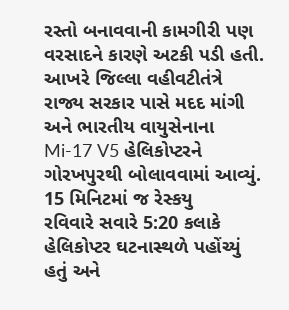રસ્તો બનાવવાની કામગીરી પણ વરસાદને કારણે અટકી પડી હતી. આખરે જિલ્લા વહીવટીતંત્રે રાજ્ય સરકાર પાસે મદદ માંગી અને ભારતીય વાયુસેનાના Mi-17 V5 હેલિકોપ્ટરને ગોરખપુરથી બોલાવવામાં આવ્યું.
15 મિનિટમાં જ રેસ્કયુ
રવિવારે સવારે 5:20 કલાકે હેલિકોપ્ટર ઘટનાસ્થળે પહોંચ્યું હતું અને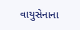વાયુસેનાના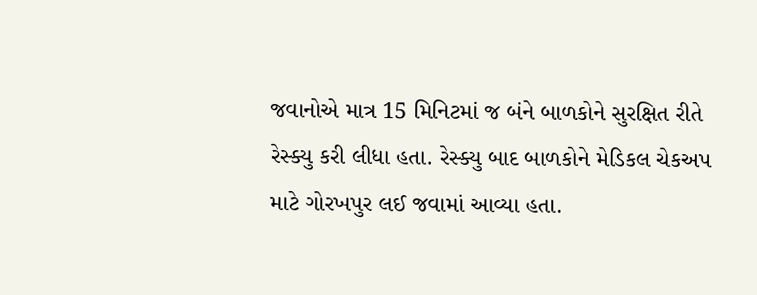જવાનોએ માત્ર 15 મિનિટમાં જ બંને બાળકોને સુરક્ષિત રીતે રેસ્ક્યુ કરી લીધા હતા. રેસ્ક્યુ બાદ બાળકોને મેડિકલ ચેકઅપ માટે ગોરખપુર લઈ જવામાં આવ્યા હતા.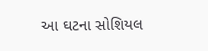આ ઘટના સોશિયલ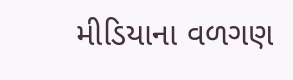મીડિયાના વળગણ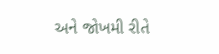અને જોખમી રીતે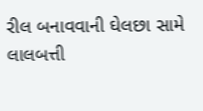રીલ બનાવવાની ઘેલછા સામે લાલબત્તી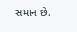સમાન છે.